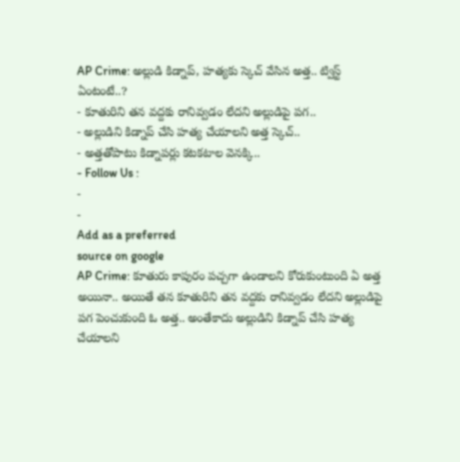AP Crime: అల్లుడి కిడ్నాప్, హత్యకు స్కెచ్ వేసిన అత్త.. ట్విస్ట్ ఏంటంటే..?
- కూతురిని తన వద్దకు రానివ్వడం లేదని అల్లుడిపై పగ..
- అల్లుడిని కిడ్నాప్ చేసి హత్య చేయాలని అత్త స్కెచ్..
- అత్తతోపాటు కిడ్నాపర్లు కటకటాల వెనక్కి..
- Follow Us :
-
-
Add as a preferred
source on google
AP Crime: కూతురు కాపురం పచ్చగా ఉండాలని కోరుకుంటుంది ఏ అత్త అయినా.. అయితే తన కూతురిని తన వద్దకు రానివ్వడం లేదని అల్లుడిపై పగ పెంచుకుంది ఓ అత్త.. అంతేకాదు అల్లుడిని కిడ్నాప్ చేసి హత్య చేయాలని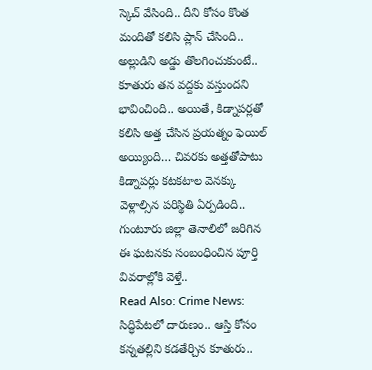స్కెచ్ వేసింది.. దీని కోసం కొంత మందితో కలిసి ప్లాన్ చేసింది.. అల్లుడిని అడ్డు తొలగించుకుంటే.. కూతురు తన వద్దకు వస్తుందని భావించింది.. అయితే, కిడ్నాపర్లతో కలిసి అత్త చేసిన ప్రయత్నం ఫెయిల్ అయ్యింది… చివరకు అత్తతోపాటు కిడ్నాపర్లు కటకటాల వెనక్కు వెళ్లాల్సిన పరిస్థితి ఏర్పడింది.. గుంటూరు జిల్లా తెనాలిలో జరిగిన ఈ ఘటనకు సంబంధించిన పూర్తి వివరాల్లోకి వెళ్తే..
Read Also: Crime News: సిద్ధిపేటలో దారుణం.. ఆస్తి కోసం కన్నతల్లిని కడతేర్చిన కూతురు..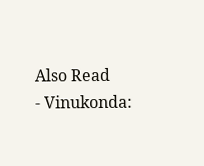Also Read
- Vinukonda: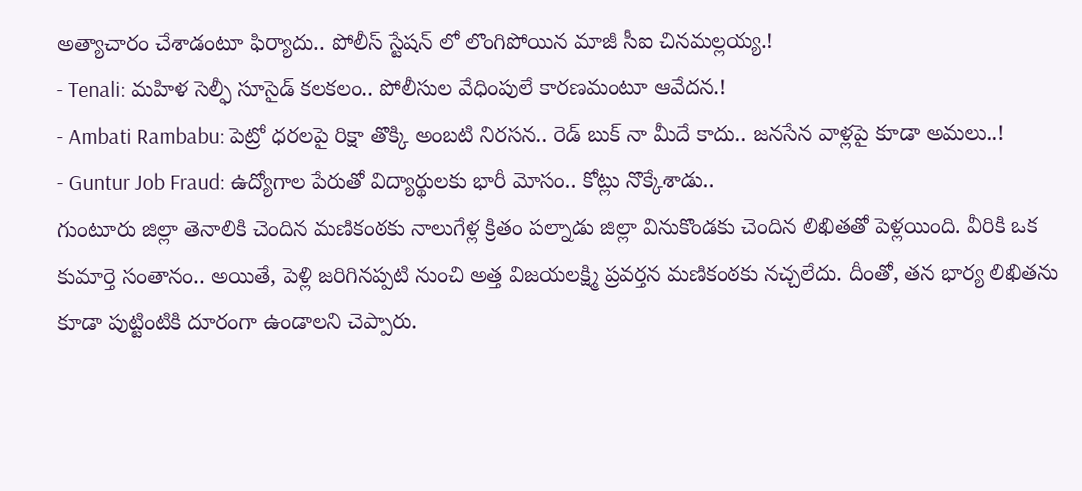అత్యాచారం చేశాడంటూ ఫిర్యాదు.. పోలీస్ స్టేషన్ లో లొంగిపోయిన మాజీ సీఐ చినమల్లయ్య.!
- Tenali: మహిళ సెల్ఫీ సూసైడ్ కలకలం.. పోలీసుల వేధింపులే కారణమంటూ ఆవేదన.!
- Ambati Rambabu: పెట్రో ధరలపై రిక్షా తొక్కి అంబటి నిరసన.. రెడ్ బుక్ నా మీదే కాదు.. జనసేన వాళ్లపై కూడా అమలు..!
- Guntur Job Fraud: ఉద్యోగాల పేరుతో విద్యార్థులకు భారీ మోసం.. కోట్లు నొక్కేశాడు..
గుంటూరు జిల్లా తెనాలికి చెందిన మణికంఠకు నాలుగేళ్ల క్రితం పల్నాడు జిల్లా వినుకొండకు చెందిన లిఖితతో పెళ్లయింది. వీరికి ఒక కుమార్తె సంతానం.. అయితే, పెళ్లి జరిగినప్పటి నుంచి అత్త విజయలక్ష్మి ప్రవర్తన మణికంఠకు నచ్చలేదు. దీంతో, తన భార్య లిఖితను కూడా పుట్టింటికి దూరంగా ఉండాలని చెప్పారు.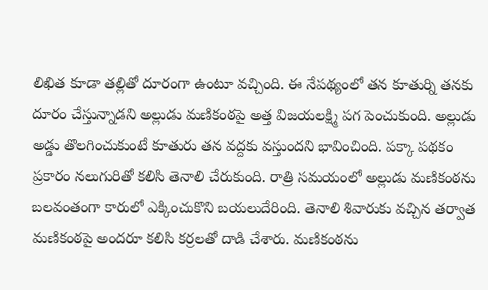లిఖిత కూడా తల్లితో దూరంగా ఉంటూ వచ్చింది. ఈ నేపథ్యంలో తన కూతుర్ని తనకు దూరం చేస్తున్నాడని అల్లుడు మణికంఠపై అత్త విజయలక్ష్మి పగ పెంచుకుంది. అల్లుడు అడ్డు తొలగించుకుంటే కూతురు తన వద్దకు వస్తుందని భావించింది. పక్కా పథకం ప్రకారం నలుగురితో కలిసి తెనాలి చేరుకుంది. రాత్రి సమయంలో అల్లుడు మణికంఠను బలవంతంగా కారులో ఎక్కించుకొని బయలుదేరింది. తెనాలి శివారుకు వచ్చిన తర్వాత మణికంఠపై అందరూ కలిసి కర్రలతో దాడి చేశారు. మణికంఠను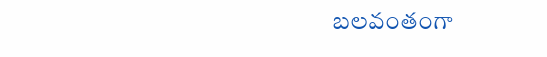బలవంతంగా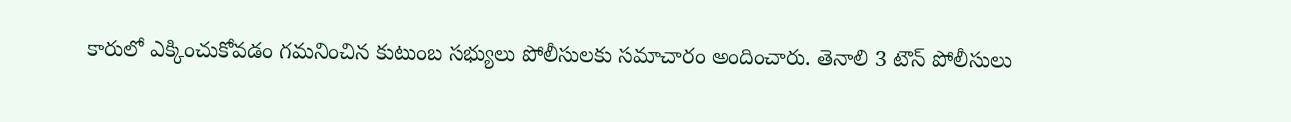కారులో ఎక్కించుకోవడం గమనించిన కుటుంబ సభ్యులు పోలీసులకు సమాచారం అందించారు. తెనాలి 3 టౌన్ పోలీసులు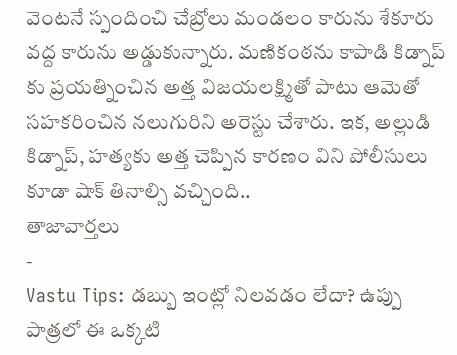వెంటనే స్పందించి చేబ్రోలు మండలం కారును శేకూరు వద్ద కారును అడ్డుకున్నారు. మణికంఠను కాపాడి కిడ్నాప్ కు ప్రయత్నించిన అత్త విజయలక్ష్మితో పాటు ఆమెతో సహకరించిన నలుగురిని అరెస్టు చేశారు. ఇక, అల్లుడి కిడ్నాప్, హత్యకు అత్త చెప్పిన కారణం విని పోలీసులు కూడా షాక్ తినాల్సి వచ్చింది..
తాజావార్తలు
-
Vastu Tips: డబ్బు ఇంట్లో నిలవడం లేదా? ఉప్పు పాత్రలో ఈ ఒక్కటి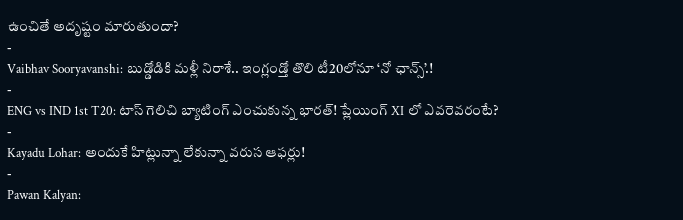ఉంచితే అదృష్టం మారుతుందా?
-
Vaibhav Sooryavanshi: బుడ్డోడికి మళ్లీ నిరాశే.. ఇంగ్లండ్తో తొలి టీ20లోనూ ‘నో ఛాన్స్’.!
-
ENG vs IND 1st T20: టాస్ గెలిచి బ్యాటింగ్ ఎంచుకున్న భారత్! ప్లేయింగ్ XI లో ఎవరెవరంటే?
-
Kayadu Lohar: అందుకే హిట్లున్నా లేకున్నా వరుస ఆఫర్లు!
-
Pawan Kalyan: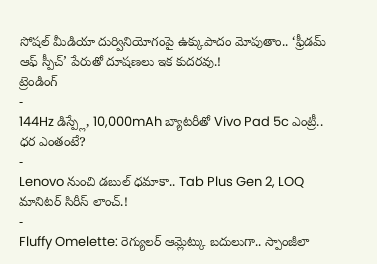సోషల్ మీడియా దుర్వినియోగంపై ఉక్కుపాదం మోపుతాం.. ‘ఫ్రీడమ్ ఆఫ్ స్పీచ్’ పేరుతో దూషణలు ఇక కుదరవు.!
ట్రెండింగ్
-
144Hz డిస్ప్లే, 10,000mAh బ్యాటరీతో Vivo Pad 5c ఎంట్రీ.. ధర ఎంతంటే?
-
Lenovo నుంచి డబుల్ ధమాకా.. Tab Plus Gen 2, LOQ మానిటర్ సిరీస్ లాంచ్.!
-
Fluffy Omelette: రెగ్యులర్ ఆమ్లెట్కు బదులుగా.. స్పాంజీలా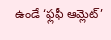ఉండే ‘ఫ్లఫీ ఆమ్లెట్’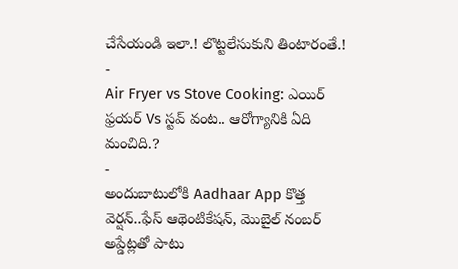చేసేయండి ఇలా.! లొట్టలేసుకుని తింటారంతే.!
-
Air Fryer vs Stove Cooking: ఎయిర్ ఫ్రయర్ Vs స్టవ్ వంట.. ఆరోగ్యానికి ఏది మంచిది.?
-
అందుబాటులోకి Aadhaar App కొత్త వెర్షన్..ఫేస్ ఆథెంటికేషన్, మొబైల్ నంబర్ అప్డేట్లతో పాటు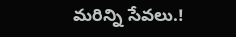మరిన్ని సేవలు.!